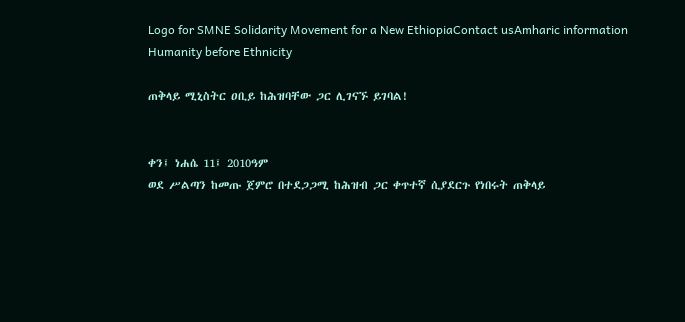Logo for SMNE Solidarity Movement for a New EthiopiaContact usAmharic information
Humanity before Ethnicity

ጠቅላይ ሚኒስትር ዐቢይ ከሕዝባቸው ጋር ሊገናኙ ይገባል!


ቀን፤ ነሐሴ 11፤ 2010ዓም
ወደ ሥልጣን ከመጡ ጀምሮ በተደጋጋሚ ከሕዝብ ጋር ቀጥተኛ ሲያደርጉ የነበሩት ጠቅላይ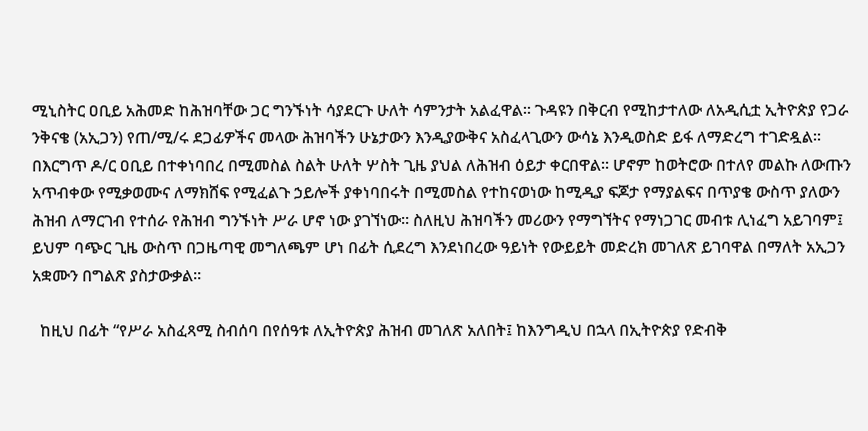ሚኒስትር ዐቢይ አሕመድ ከሕዝባቸው ጋር ግንኙነት ሳያደርጉ ሁለት ሳምንታት አልፈዋል። ጉዳዩን በቅርብ የሚከታተለው ለአዲሲቷ ኢትዮጵያ የጋራ ንቅናቄ (አኢጋን) የጠ/ሚ/ሩ ደጋፊዎችና መላው ሕዝባችን ሁኔታውን እንዲያውቅና አስፈላጊውን ውሳኔ እንዲወስድ ይፋ ለማድረግ ተገድዷል። በእርግጥ ዶ/ር ዐቢይ በተቀነባበረ በሚመስል ስልት ሁለት ሦስት ጊዜ ያህል ለሕዝብ ዕይታ ቀርበዋል። ሆኖም ከወትሮው በተለየ መልኩ ለውጡን አጥብቀው የሚቃወሙና ለማክሸፍ የሚፈልጉ ኃይሎች ያቀነባበሩት በሚመስል የተከናወነው ከሚዲያ ፍጆታ የማያልፍና በጥያቄ ውስጥ ያለውን ሕዝብ ለማርገብ የተሰራ የሕዝብ ግንኙነት ሥራ ሆኖ ነው ያገኘነው። ስለዚህ ሕዝባችን መሪውን የማግኘትና የማነጋገር መብቱ ሊነፈግ አይገባም፤ ይህም ባጭር ጊዜ ውስጥ በጋዜጣዊ መግለጫም ሆነ በፊት ሲደረግ እንደነበረው ዓይነት የውይይት መድረክ መገለጽ ይገባዋል በማለት አኢጋን አቋሙን በግልጽ ያስታውቃል።

  ከዚህ በፊት “የሥራ አስፈጻሚ ስብሰባ በየሰዓቱ ለኢትዮጵያ ሕዝብ መገለጽ አለበት፤ ከእንግዲህ በኋላ በኢትዮጵያ የድብቅ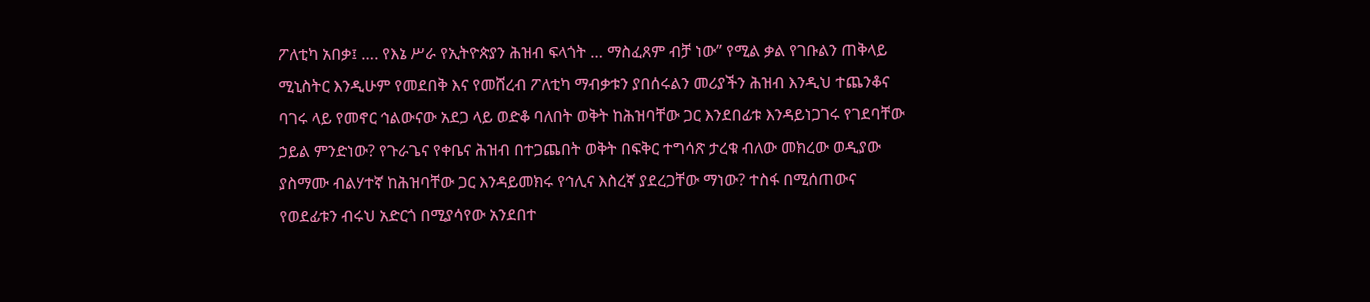ፖለቲካ አበቃ፤ …. የእኔ ሥራ የኢትዮጵያን ሕዝብ ፍላጎት … ማስፈጸም ብቻ ነው” የሚል ቃል የገቡልን ጠቅላይ ሚኒስትር እንዲሁም የመደበቅ እና የመሸረብ ፖለቲካ ማብቃቱን ያበሰሩልን መሪያችን ሕዝብ እንዲህ ተጨንቆና ባገሩ ላይ የመኖር ኅልውናው አደጋ ላይ ወድቆ ባለበት ወቅት ከሕዝባቸው ጋር እንደበፊቱ እንዳይነጋገሩ የገደባቸው ኃይል ምንድነው? የጉራጌና የቀቤና ሕዝብ በተጋጨበት ወቅት በፍቅር ተግሳጽ ታረቁ ብለው መክረው ወዲያው ያስማሙ ብልሃተኛ ከሕዝባቸው ጋር እንዳይመክሩ የኅሊና እስረኛ ያደረጋቸው ማነው? ተስፋ በሚሰጠውና የወደፊቱን ብሩህ አድርጎ በሚያሳየው አንደበተ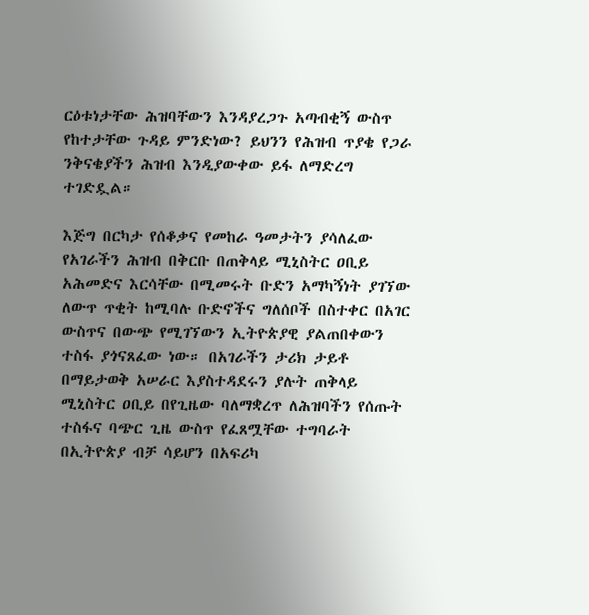ርዕቱነታቸው ሕዝባቸውን እንዳያረጋጉ አጣብቂኝ ውስጥ የከተታቸው ጉዳይ ምንድነው? ይህንን የሕዝብ ጥያቄ የጋራ ንቅናቄያችን ሕዝብ እንዲያውቀው ይፋ ለማድረግ ተገድዷል።

እጅግ በርካታ የሰቆቃና የመከራ ዓመታትን ያሳለፈው የአገራችን ሕዝብ በቅርቡ በጠቅላይ ሚኒስትር ዐቢይ አሕመድና እርሳቸው በሚመሩት ቡድን አማካኝነት ያገኘው ለውጥ ጥቂት ከሚባሉ ቡድኖችና ግለሰቦች በስተቀር በአገር ውስጥና በውጭ የሚገኘውን ኢትዮጵያዊ ያልጠበቀውን ተስፋ ያጎናጸፈው ነው። በአገራችን ታሪክ ታይቶ በማይታወቅ አሠራር እያስተዳደሩን ያሉት ጠቅላይ ሚኒስትር ዐቢይ በየጊዜው ባለማቋረጥ ለሕዝባችን የሰጡት ተስፋና ባጭር ጊዜ ውስጥ የፈጸሟቸው ተግባራት በኢትዮጵያ ብቻ ሳይሆን በአፍሪካ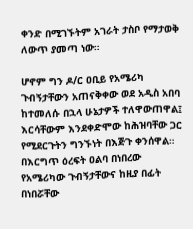ቀንድ በሚገኙትም አገራት ታስቦ የማታወቅ ለውጥ ያመጣ ነው።

ሆኖም ግን ዶ/ር ዐቢይ የአሜሪካ ጉብኝታቸውን አጠናቅቀው ወደ አዲስ አበባ ከተመለሱ በኋላ ሁኔታዎች ተለዋውጠዋል፤ እርሳቸውም እንደቀድሞው ከሕዝባቸው ጋር የሚደርጉትን ግንኙነት በእጅጉ ቀንሰዋል። በእርግጥ ዕረፍት ዐልባ በነበረው የአሜሪካው ጉብኝታቸውና ከዚያ በፊት በነበሯቸው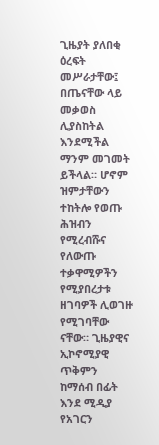ጊዜያት ያለበቂ ዕረፍት መሥራታቸው፤ በጤናቸው ላይ መቃወስ ሊያስከትል እንደሚችል ማንም መገመት ይችላል። ሆኖም ዝምታቸውን ተከትሎ የወጡ ሕዝብን የሚረብሹና የለውጡ ተቃዋሚዎችን የሚያበረታቱ ዘገባዎች ሊወገዙ የሚገባቸው ናቸው። ጊዜያዊና ኢኮኖሚያዊ ጥቅምን ከማሰብ በፊት እንደ ሚዲያ የአገርን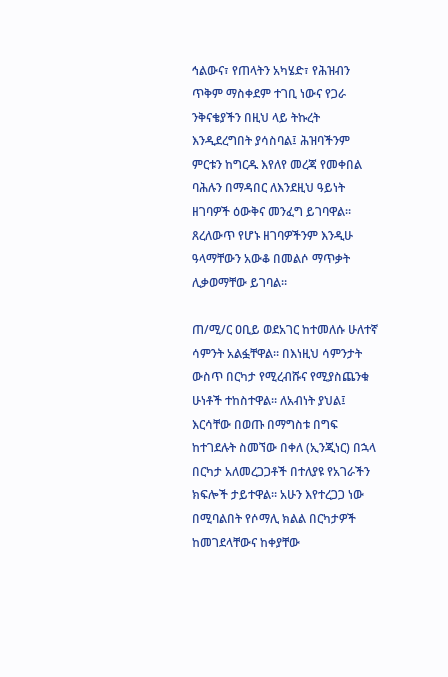ኅልውና፣ የጠላትን አካሄድ፣ የሕዝብን ጥቅም ማስቀደም ተገቢ ነውና የጋራ ንቅናቄያችን በዚህ ላይ ትኩረት እንዲደረግበት ያሳስባል፤ ሕዝባችንም ምርቱን ከግርዱ እየለየ መረጃ የመቀበል ባሕሉን በማዳበር ለእንደዚህ ዓይነት ዘገባዎች ዕውቅና መንፈግ ይገባዋል። ጸረለውጥ የሆኑ ዘገባዎችንም እንዲሁ ዓላማቸውን አውቆ በመልሶ ማጥቃት ሊቃወማቸው ይገባል።

ጠ/ሚ/ር ዐቢይ ወደአገር ከተመለሱ ሁለተኛ ሳምንት አልፏቸዋል። በእነዚህ ሳምንታት ውስጥ በርካታ የሚረብሹና የሚያስጨንቁ ሁነቶች ተከስተዋል። ለአብነት ያህል፤ እርሳቸው በወጡ በማግስቱ በግፍ ከተገደሉት ስመኘው በቀለ (ኢንጂነር) በኋላ በርካታ አለመረጋጋቶች በተለያዩ የአገራችን ክፍሎች ታይተዋል። አሁን እየተረጋጋ ነው በሚባልበት የሶማሊ ክልል በርካታዎች ከመገደላቸውና ከቀያቸው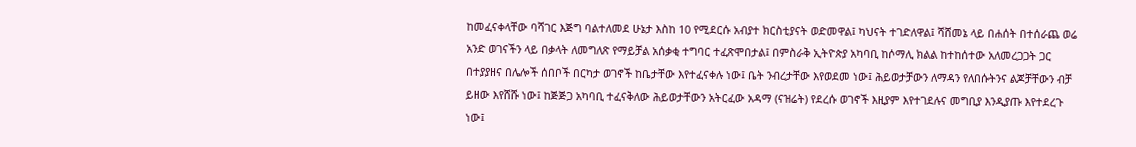ከመፈናቀላቸው ባሻገር እጅግ ባልተለመደ ሁኔታ እስከ 10 የሚደርሱ አብያተ ክርስቲያናት ወድመዋል፤ ካህናት ተገድለዋል፤ ሻሸመኔ ላይ በሐሰት በተሰራጨ ወሬ አንድ ወገናችን ላይ በቃላት ለመግለጽ የማይቻል አሰቃቂ ተግባር ተፈጽሞበታል፤ በምስራቅ ኢትዮጵያ አካባቢ ከሶማሊ ክልል ከተከሰተው አለመረጋጋት ጋር በተያያዘና በሌሎች ሰበቦች በርካታ ወገኖች ከቤታቸው እየተፈናቀሉ ነው፤ ቤት ንብረታቸው እየወደመ ነው፤ ሕይወታቻውን ለማዳን የለበሱትንና ልጆቻቸውን ብቻ ይዘው እየሸሹ ነው፤ ከጅጅጋ አካባቢ ተፈናቅለው ሕይወታቸውን አትርፈው አዳማ (ናዝሬት) የደረሱ ወገኖች እዚያም እየተገደሉና መግቢያ እንዲያጡ እየተደረጉ ነው፤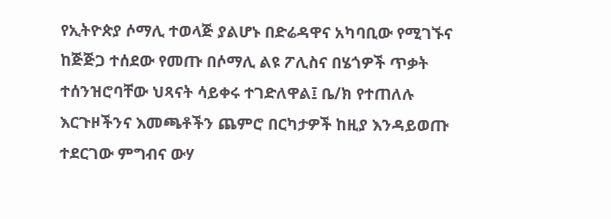የኢትዮጵያ ሶማሊ ተወላጅ ያልሆኑ በድሬዳዋና አካባቢው የሚገኙና ከጅጅጋ ተሰደው የመጡ በሶማሊ ልዩ ፖሊስና በሄጎዎች ጥቃት ተሰንዝሮባቸው ህጻናት ሳይቀሩ ተገድለዋል፤ ቤ/ክ የተጠለሉ እርጉዞችንና እመጫቶችን ጨምሮ በርካታዎች ከዚያ እንዳይወጡ ተደርገው ምግብና ውሃ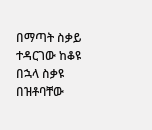በማጣት ስቃይ ተዳርገው ከቆዩ በኋላ ስቃዩ በዝቶባቸው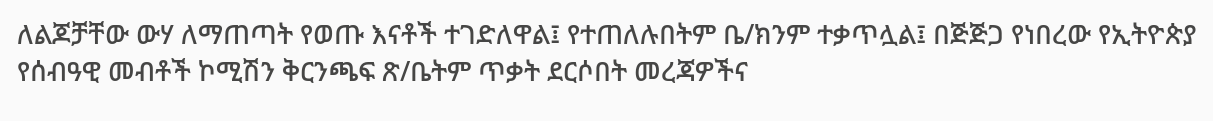ለልጆቻቸው ውሃ ለማጠጣት የወጡ እናቶች ተገድለዋል፤ የተጠለሉበትም ቤ/ክንም ተቃጥሏል፤ በጅጅጋ የነበረው የኢትዮጵያ የሰብዓዊ መብቶች ኮሚሽን ቅርንጫፍ ጽ/ቤትም ጥቃት ደርሶበት መረጃዎችና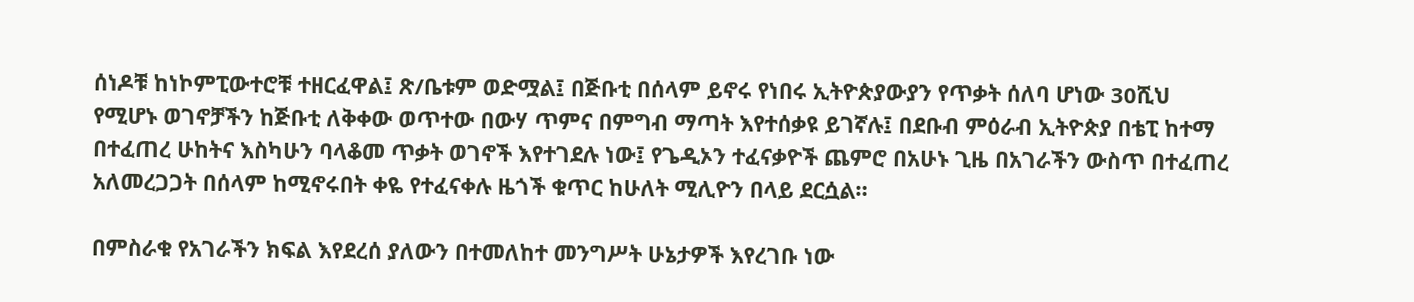ሰነዶቹ ከነኮምፒውተሮቹ ተዘርፈዋል፤ ጽ/ቤቱም ወድሟል፤ በጅቡቲ በሰላም ይኖሩ የነበሩ ኢትዮጵያውያን የጥቃት ሰለባ ሆነው 30ሺህ የሚሆኑ ወገኖቻችን ከጅቡቲ ለቅቀው ወጥተው በውሃ ጥምና በምግብ ማጣት እየተሰቃዩ ይገኛሉ፤ በደቡብ ምዕራብ ኢትዮጵያ በቴፒ ከተማ በተፈጠረ ሁከትና እስካሁን ባላቆመ ጥቃት ወገኖች እየተገደሉ ነው፤ የጌዲኦን ተፈናቃዮች ጨምሮ በአሁኑ ጊዜ በአገራችን ውስጥ በተፈጠረ አለመረጋጋት በሰላም ከሚኖሩበት ቀዬ የተፈናቀሉ ዜጎች ቁጥር ከሁለት ሚሊዮን በላይ ደርሷል።

በምስራቁ የአገራችን ክፍል እየደረሰ ያለውን በተመለከተ መንግሥት ሁኔታዎች እየረገቡ ነው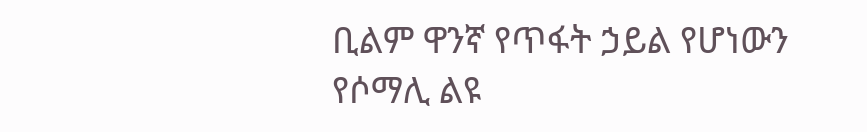ቢልም ዋንኛ የጥፋት ኃይል የሆነውን የሶማሊ ልዩ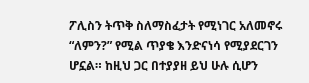ፖሊስን ትጥቅ ስለማስፈታት የሚነገር አለመኖሩ “ለምን?” የሚል ጥያቄ እንድናነሳ የሚያደርገን ሆኗል። ከዚህ ጋር በተያያዘ ይህ ሁሉ ሲሆን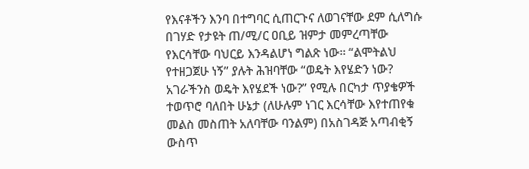የእናቶችን እንባ በተግባር ሲጠርጉና ለወገናቸው ደም ሲለግሱ በገሃድ የታዩት ጠ/ሚ/ር ዐቢይ ዝምታ መምረጣቸው የእርሳቸው ባህርይ እንዳልሆነ ግልጽ ነው። “ልሞትልህ የተዘጋጀሁ ነኝ” ያሉት ሕዝባቸው “ወዴት እየሄድን ነው? አገራችንስ ወዴት እየሄደች ነው?” የሚሉ በርካታ ጥያቄዎች ተወጥሮ ባለበት ሁኔታ (ለሁሉም ነገር እርሳቸው እየተጠየቁ መልስ መስጠት አለባቸው ባንልም) በአስገዳጅ አጣብቂኝ ውስጥ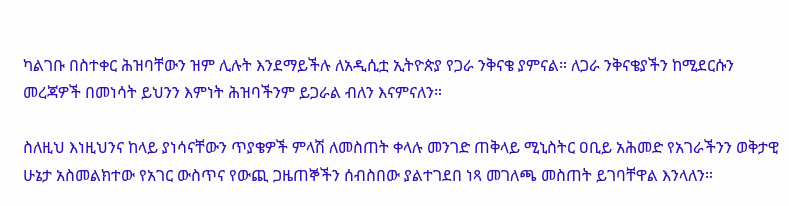ካልገቡ በስተቀር ሕዝባቸውን ዝም ሊሉት እንደማይችሉ ለአዲሲቷ ኢትዮጵያ የጋራ ንቅናቄ ያምናል። ለጋራ ንቅናቄያችን ከሚደርሱን መረጃዎች በመነሳት ይህንን እምነት ሕዝባችንም ይጋራል ብለን እናምናለን።

ስለዚህ እነዚህንና ከላይ ያነሳናቸውን ጥያቄዎች ምላሽ ለመስጠት ቀላሉ መንገድ ጠቅላይ ሚኒስትር ዐቢይ አሕመድ የአገራችንን ወቅታዊ ሁኔታ አስመልክተው የአገር ውስጥና የውጪ ጋዜጠኞችን ሰብስበው ያልተገደበ ነጻ መገለጫ መስጠት ይገባቸዋል እንላለን።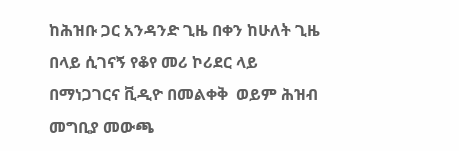ከሕዝቡ ጋር አንዳንድ ጊዜ በቀን ከሁለት ጊዜ በላይ ሲገናኝ የቆየ መሪ ኮሪደር ላይ በማነጋገርና ቪዲዮ በመልቀቅ  ወይም ሕዝብ መግቢያ መውጫ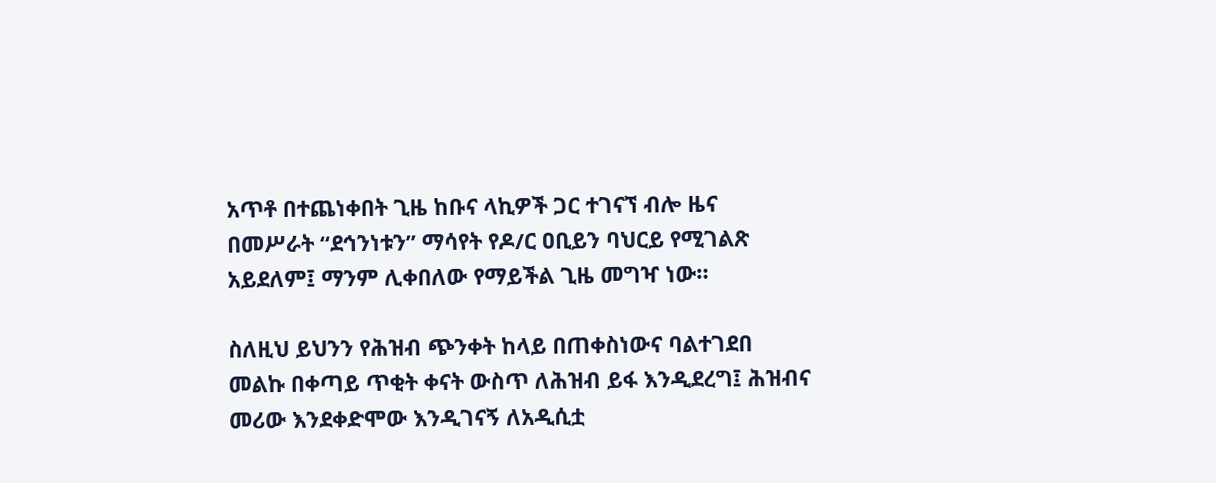አጥቶ በተጨነቀበት ጊዜ ከቡና ላኪዎች ጋር ተገናኘ ብሎ ዜና በመሥራት “ደኅንነቱን” ማሳየት የዶ/ር ዐቢይን ባህርይ የሚገልጽ አይደለም፤ ማንም ሊቀበለው የማይችል ጊዜ መግዣ ነው።

ስለዚህ ይህንን የሕዝብ ጭንቀት ከላይ በጠቀስነውና ባልተገደበ መልኩ በቀጣይ ጥቂት ቀናት ውስጥ ለሕዝብ ይፋ እንዲደረግ፤ ሕዝብና መሪው እንደቀድሞው እንዲገናኝ ለአዲሲቷ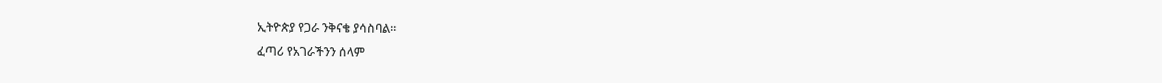ኢትዮጵያ የጋራ ንቅናቄ ያሳስባል።
ፈጣሪ የአገራችንን ሰላም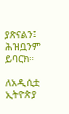ያጽናልን፤ ሕዝቧንም ይባርክ።

ለአዲሲቷ ኢትዮጵያ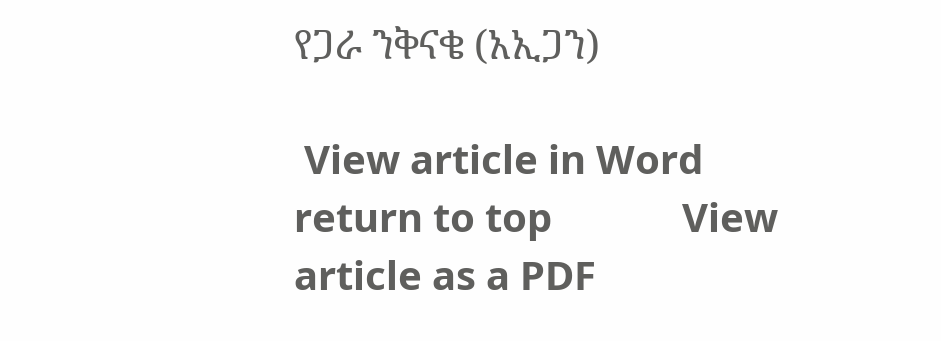የጋራ ንቅናቄ (አኢጋን)

 View article in Word            return to top             View article as a PDF